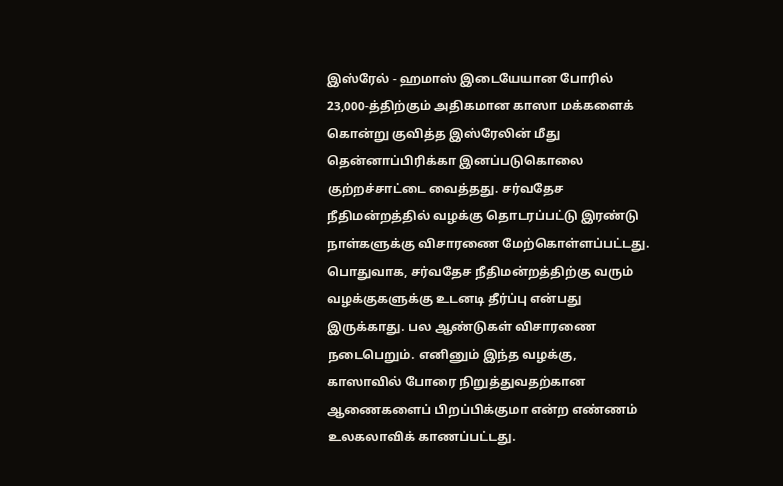இஸ்ரேல் - ஹமாஸ் இடையேயான போரில் 23,000-த்திற்கும் அதிகமான காஸா மக்களைக் கொன்று குவித்த இஸ்ரேலின் மீது தென்னாப்பிரிக்கா இனப்படுகொலை குற்றச்சாட்டை வைத்தது. சர்வதேச நீதிமன்றத்தில் வழக்கு தொடரப்பட்டு இரண்டு நாள்களுக்கு விசாரணை மேற்கொள்ளப்பட்டது.
பொதுவாக, சர்வதேச நீதிமன்றத்திற்கு வரும் வழக்குகளுக்கு உடனடி தீர்ப்பு என்பது இருக்காது. பல ஆண்டுகள் விசாரணை நடைபெறும். எனினும் இந்த வழக்கு, காஸாவில் போரை நிறுத்துவதற்கான ஆணைகளைப் பிறப்பிக்குமா என்ற எண்ணம் உலகலாவிக் காணப்பட்டது.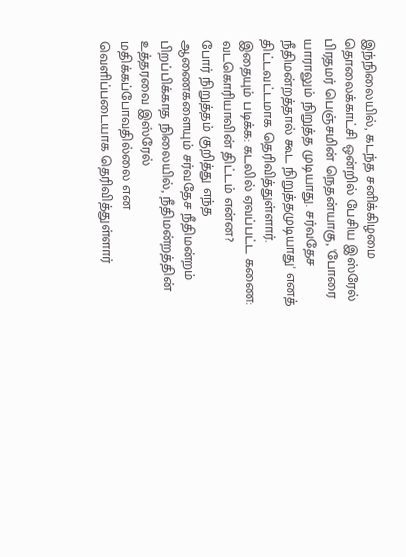இந்நிலையில், கடந்த சனிக்கிழமை தொலைக்காட்சி ஒன்றில் பேசிய இஸ்ரேல் பிரதமர் பெஞ்சமின் நெதன்யாகு, 'போரை யாராலும் நிறுத்த முடியாது. சர்வதேச நீதிமன்றத்தால் கூட நிறுத்தமுடியாது' எனத் திட்டவட்டமாக தெரிவித்துள்ளார்.
இதையும் படிக்க: கடலில் ஏவப்பட்ட கணை: வடகொரியாவின் திட்டம் என்ன?
போர் நிறுத்தம் குறித்து எந்த ஆணைகளையும் சர்வதேச நீதிமன்றம் பிறப்பிக்காத நிலையில், நீதிமன்றத்தின் உத்தரவை இஸ்ரேல் மதிக்கப்போவதில்லை என வெளிப்படையாக தெரிவித்துள்ளார்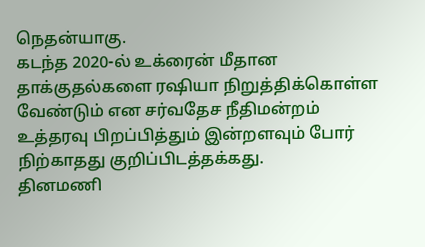நெதன்யாகு.
கடந்த 2020-ல் உக்ரைன் மீதான தாக்குதல்களை ரஷியா நிறுத்திக்கொள்ள வேண்டும் என சர்வதேச நீதிமன்றம் உத்தரவு பிறப்பித்தும் இன்றளவும் போர் நிற்காதது குறிப்பிடத்தக்கது.
தினமணி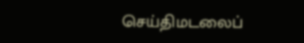செய்திமடலைப்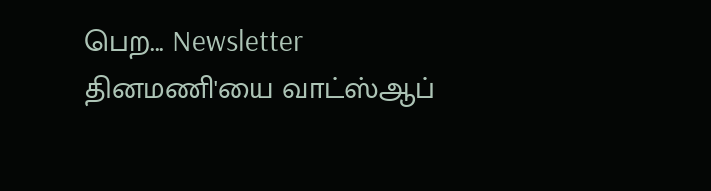பெற... Newsletter
தினமணி'யை வாட்ஸ்ஆப்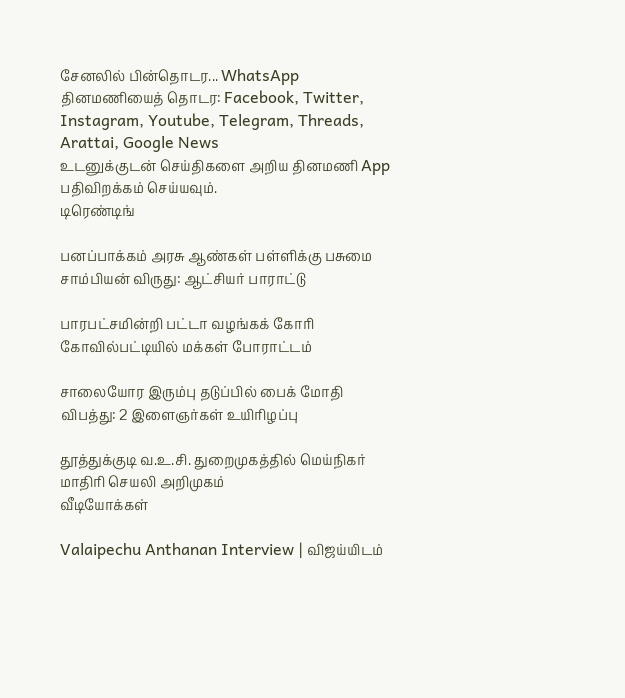சேனலில் பின்தொடர... WhatsApp
தினமணியைத் தொடர: Facebook, Twitter, Instagram, Youtube, Telegram, Threads, Arattai, Google News
உடனுக்குடன் செய்திகளை அறிய தினமணி App பதிவிறக்கம் செய்யவும்.
டிரெண்டிங்

பனப்பாக்கம் அரசு ஆண்கள் பள்ளிக்கு பசுமை சாம்பியன் விருது: ஆட்சியர் பாராட்டு

பாரபட்சமின்றி பட்டா வழங்கக் கோரி கோவில்பட்டியில் மக்கள் போராட்டம்

சாலையோர இரும்பு தடுப்பில் பைக் மோதி விபத்து: 2 இளைஞர்கள் உயிரிழப்பு

தூத்துக்குடி வ.உ.சி. துறைமுகத்தில் மெய்நிகர் மாதிரி செயலி அறிமுகம்
வீடியோக்கள்

Valaipechu Anthanan Interview | விஜய்யிடம்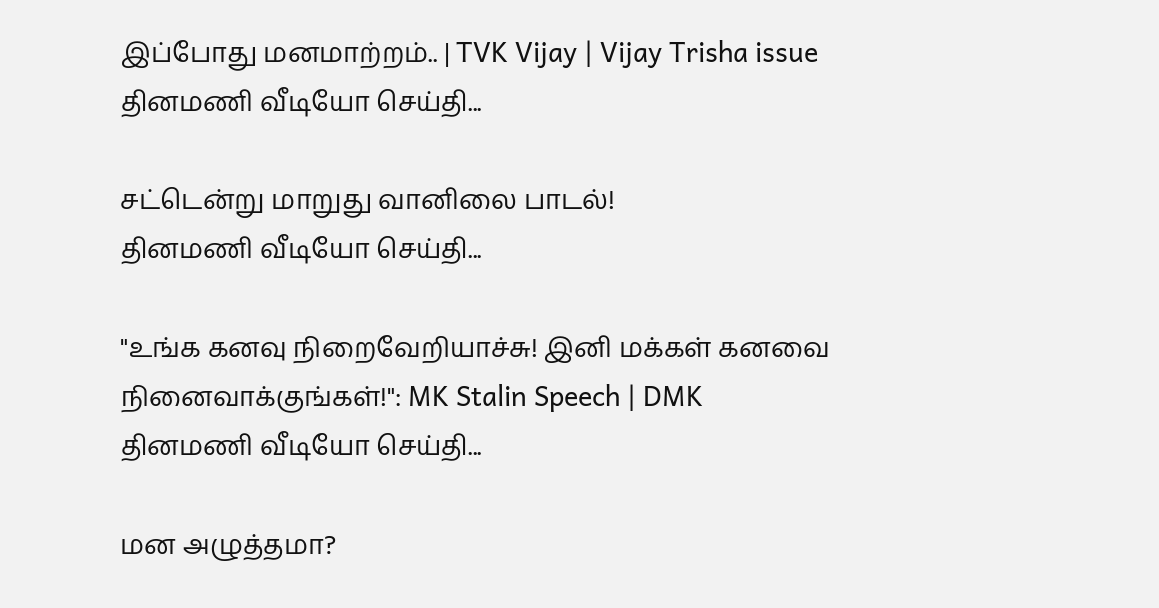இப்போது மனமாற்றம்.. | TVK Vijay | Vijay Trisha issue
தினமணி வீடியோ செய்தி...

சட்டென்று மாறுது வானிலை பாடல்!
தினமணி வீடியோ செய்தி...

"உங்க கனவு நிறைவேறியாச்சு! இனி மக்கள் கனவை நினைவாக்குங்கள்!": MK Stalin Speech | DMK
தினமணி வீடியோ செய்தி...

மன அழுத்தமா?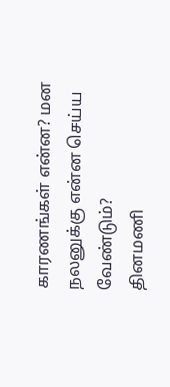காரணங்கள் என்ன? மன நலனுக்கு என்ன செய்ய வேண்டும்?
தினமணி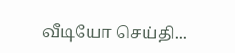வீடியோ செய்தி...